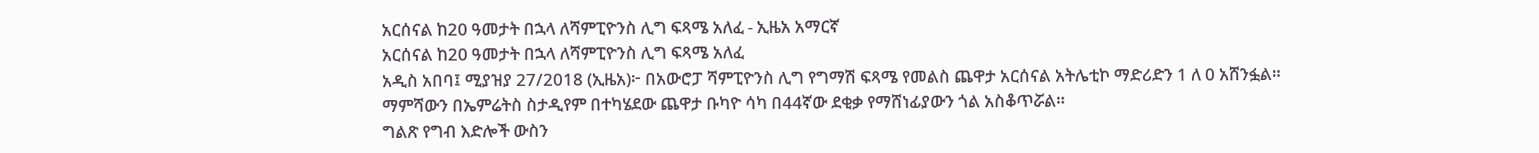አርሰናል ከ20 ዓመታት በኋላ ለሻምፒዮንስ ሊግ ፍጻሜ አለፈ - ኢዜአ አማርኛ
አርሰናል ከ20 ዓመታት በኋላ ለሻምፒዮንስ ሊግ ፍጻሜ አለፈ
አዲስ አበባ፤ ሚያዝያ 27/2018 (ኢዜአ)፦ በአውሮፓ ሻምፒዮንስ ሊግ የግማሽ ፍጻሜ የመልስ ጨዋታ አርሰናል አትሌቲኮ ማድሪድን 1 ለ 0 አሸንፏል።
ማምሻውን በኤምሬትስ ስታዲየም በተካሄደው ጨዋታ ቡካዮ ሳካ በ44ኛው ደቂቃ የማሸነፊያውን ጎል አስቆጥሯል።
ግልጽ የግብ እድሎች ውስን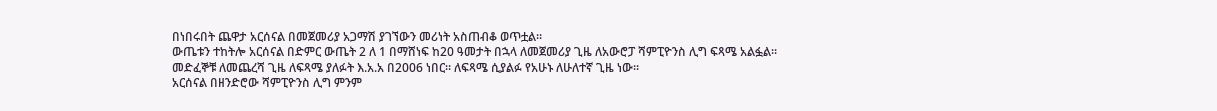በነበሩበት ጨዋታ አርሰናል በመጀመሪያ አጋማሽ ያገኘውን መሪነት አስጠብቆ ወጥቷል።
ውጤቱን ተከትሎ አርሰናል በድምር ውጤት 2 ለ 1 በማሸነፍ ከ20 ዓመታት በኋላ ለመጀመሪያ ጊዜ ለአውሮፓ ሻምፒዮንስ ሊግ ፍጻሜ አልፏል።
መድፈኞቹ ለመጨረሻ ጊዜ ለፍጻሜ ያለፉት እ.አ.አ በ2006 ነበር። ለፍጻሜ ሲያልፉ የአሁኑ ለሁለተኛ ጊዜ ነው።
አርሰናል በዘንድሮው ሻምፒዮንስ ሊግ ምንም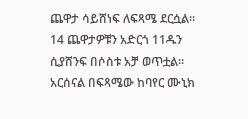ጨዋታ ሳይሸነፍ ለፍጻሜ ደርሷል።
14 ጨዋታዎቹን አድርጎ 11ዱን ሲያሸንፍ በሶስቱ አቻ ወጥቷል።
አርሰናል በፍጻሜው ከባየር ሙኒክ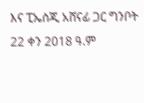እና ፒኤስጂ አሸናፊ ጋር ግንቦት 22 ቀን 2018 ዓ.ም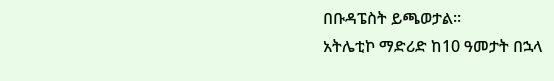በቡዳፔስት ይጫወታል።
አትሌቲኮ ማድሪድ ከ10 ዓመታት በኋላ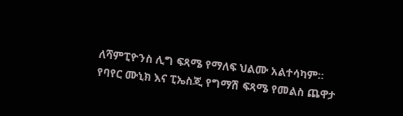ለሻምፒዮንስ ሊግ ፍጻሜ የማለፍ ህልሙ አልተሳካም።
የባየር ሙኒክ እና ፒኤስጂ የግማሽ ፍጻሜ የመልስ ጨዋታ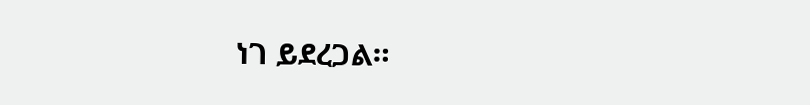ነገ ይደረጋል።